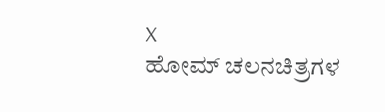X
ಹೋಮ್ ಚಲನಚಿತ್ರಗಳ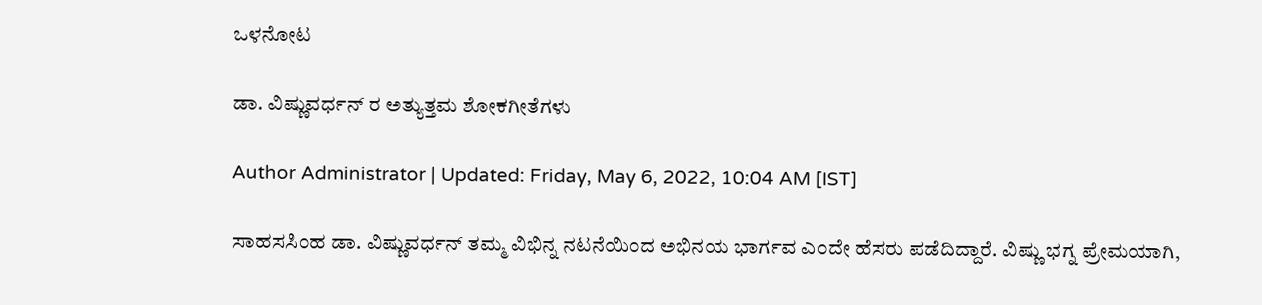ಒಳನೋಟ

ಡಾ. ವಿಷ್ಣುವರ್ಧನ್ ರ ಅತ್ಯುತ್ತಮ ಶೋಕಗೀತೆಗಳು

Author Administrator | Updated: Friday, May 6, 2022, 10:04 AM [IST]

ಸಾಹಸಸಿಂಹ ಡಾ. ವಿಷ್ಣುವರ್ಧನ್ ತಮ್ಮ ವಿಭಿನ್ನ ನಟನೆಯಿಂದ ಅಭಿನಯ ಭಾರ್ಗವ ಎಂದೇ ಹೆಸರು ಪಡೆದಿದ್ದಾರೆ. ವಿಷ್ಣು ಭಗ್ನ ಪ್ರೇಮಯಾಗಿ,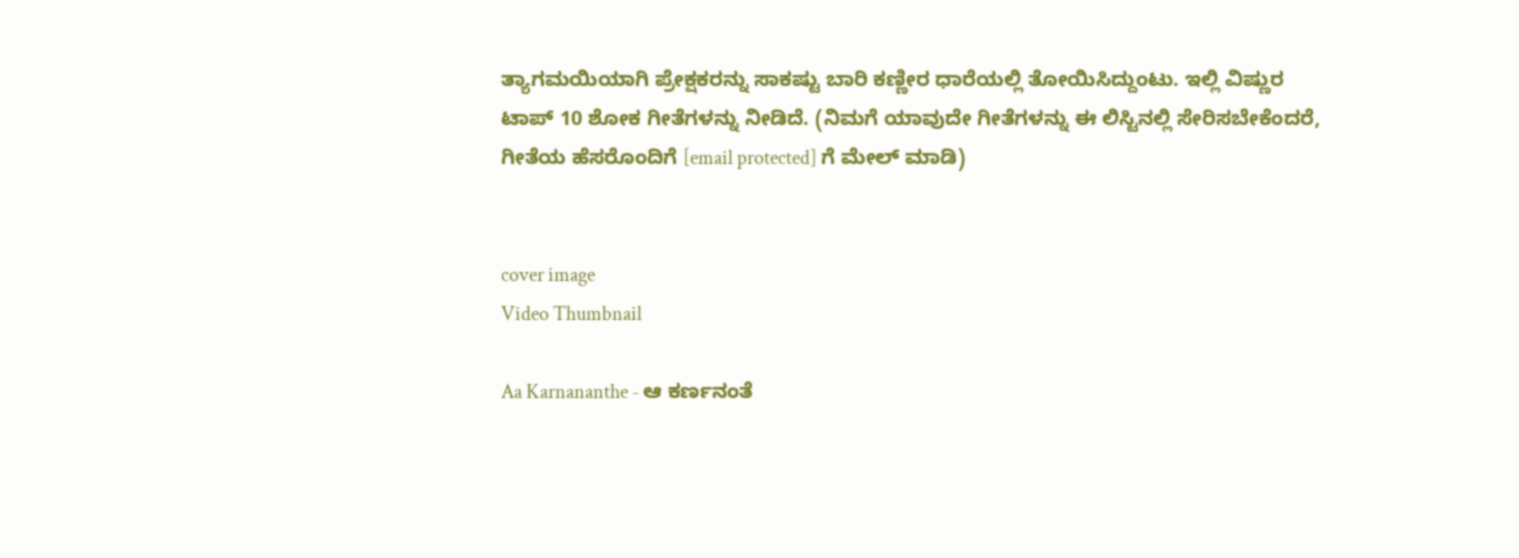ತ್ಯಾಗಮಯಿಯಾಗಿ ಪ್ರೇಕ್ಷಕರನ್ನು ಸಾಕಷ್ಟು ಬಾರಿ ಕಣ್ಣೀರ ಧಾರೆಯಲ್ಲಿ ತೋಯಿಸಿದ್ದುಂಟು. ಇಲ್ಲಿ ವಿಷ್ಣುರ ಟಾಪ್ 10 ಶೋಕ ಗೀತೆಗಳನ್ನು ನೀಡಿದೆ. (ನಿಮಗೆ ಯಾವುದೇ ಗೀತೆಗಳನ್ನು ಈ ಲಿಸ್ಟಿನಲ್ಲಿ ಸೇರಿಸಬೇಕೆಂದರೆ, ಗೀತೆಯ ಹೆಸರೊಂದಿಗೆ [email protected] ಗೆ ಮೇಲ್ ಮಾಡಿ)


cover image
Video Thumbnail

Aa Karnananthe - ಆ ಕರ್ಣನಂತೆ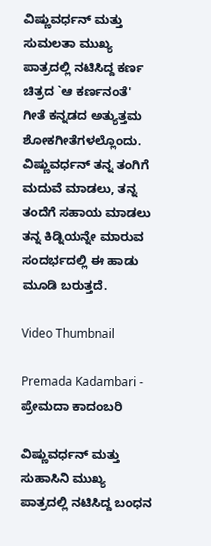ವಿಷ್ಣುವರ್ಧನ್ ಮತ್ತು ಸುಮಲತಾ ಮುಖ್ಯ ಪಾತ್ರದಲ್ಲಿ ನಟಿಸಿದ್ದ ಕರ್ಣ ಚಿತ್ರದ `ಆ ಕರ್ಣನಂತೆ' ಗೀತೆ ಕನ್ನಡದ ಅತ್ಯುತ್ತಮ ಶೋಕಗೀತೆಗಳಲ್ಲೊಂದು. ವಿಷ್ಣುವರ್ಧನ್ ತನ್ನ ತಂಗಿಗೆ ಮದುವೆ ಮಾಡಲು, ತನ್ನ ತಂದೆಗೆ ಸಹಾಯ ಮಾಡಲು ತನ್ನ ಕಿಡ್ನಿಯನ್ನೇ ಮಾರುವ ಸಂದರ್ಭದಲ್ಲಿ ಈ ಹಾಡು ಮೂಡಿ ಬರುತ್ತದೆ.

Video Thumbnail

Premada Kadambari - ಪ್ರೇಮದಾ ಕಾದಂಬರಿ

ವಿಷ್ಣುವರ್ಧನ್ ಮತ್ತು ಸುಹಾಸಿನಿ ಮುಖ್ಯ ಪಾತ್ರದಲ್ಲಿ ನಟಿಸಿದ್ದ ಬಂಧನ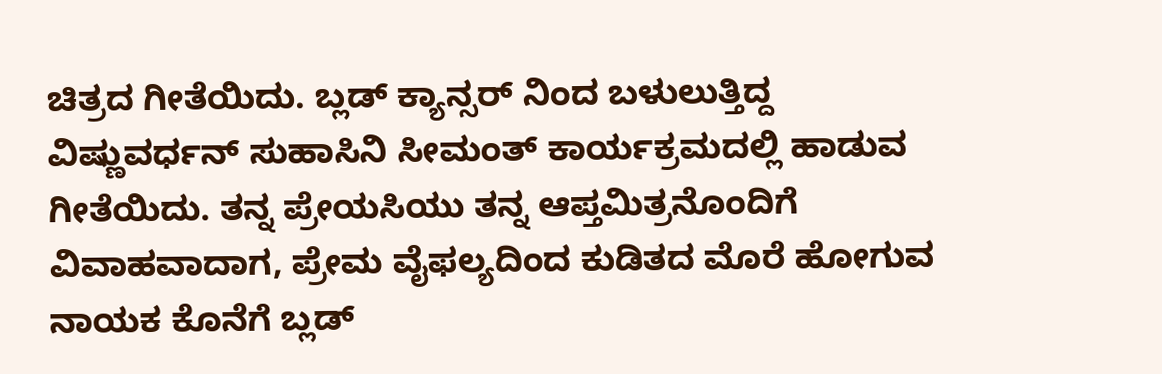ಚಿತ್ರದ ಗೀತೆಯಿದು. ಬ್ಲಡ್ ಕ್ಯಾನ್ಸರ್ ನಿಂದ ಬಳುಲುತ್ತಿದ್ದ ವಿಷ್ಣುವರ್ಧನ್ ಸುಹಾಸಿನಿ ಸೀಮಂತ್ ಕಾರ್ಯಕ್ರಮದಲ್ಲಿ ಹಾಡುವ ಗೀತೆಯಿದು. ತನ್ನ ಪ್ರೇಯಸಿಯು ತನ್ನ ಆಪ್ತಮಿತ್ರನೊಂದಿಗೆ ವಿವಾಹವಾದಾಗ, ಪ್ರೇಮ ವೈಫಲ್ಯದಿಂದ ಕುಡಿತದ ಮೊರೆ ಹೋಗುವ ನಾಯಕ ಕೊನೆಗೆ ಬ್ಲಡ್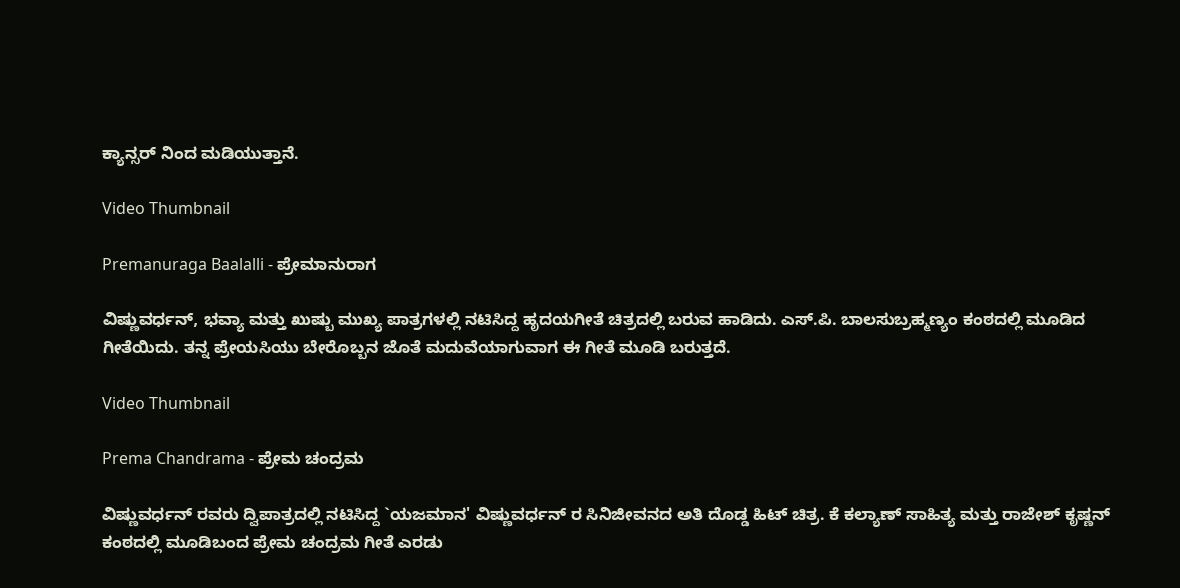ಕ್ಯಾನ್ಸರ್ ನಿಂದ ಮಡಿಯುತ್ತಾನೆ.

Video Thumbnail

Premanuraga Baalalli - ಪ್ರೇಮಾನುರಾಗ

ವಿಷ್ಣುವರ್ಧನ್, ಭವ್ಯಾ ಮತ್ತು ಖುಷ್ಬು ಮುಖ್ಯ ಪಾತ್ರಗಳಲ್ಲಿ ನಟಿಸಿದ್ದ ಹೃದಯಗೀತೆ ಚಿತ್ರದಲ್ಲಿ ಬರುವ ಹಾಡಿದು. ಎಸ್.ಪಿ. ಬಾಲಸುಬ್ರಹ್ಮಣ್ಯಂ ಕಂಠದಲ್ಲಿ ಮೂಡಿದ ಗೀತೆಯಿದು. ತನ್ನ ಪ್ರೇಯಸಿಯು ಬೇರೊಬ್ಬನ ಜೊತೆ ಮದುವೆಯಾಗುವಾಗ ಈ ಗೀತೆ ಮೂಡಿ ಬರುತ್ತದೆ.

Video Thumbnail

Prema Chandrama - ಪ್ರೇಮ ಚಂದ್ರಮ

ವಿಷ್ಣುವರ್ಧನ್ ರವರು ದ್ವಿಪಾತ್ರದಲ್ಲಿ ನಟಿಸಿದ್ದ `ಯಜಮಾನ' ವಿಷ್ಣುವರ್ಧನ್ ರ ಸಿನಿಜೀವನದ ಅತಿ ದೊಡ್ಡ ಹಿಟ್ ಚಿತ್ರ. ಕೆ ಕಲ್ಯಾಣ್ ಸಾಹಿತ್ಯ ಮತ್ತು ರಾಜೇಶ್ ಕೃಷ್ಣನ್ ಕಂಠದಲ್ಲಿ ಮೂಡಿಬಂದ ಪ್ರೇಮ ಚಂದ್ರಮ ಗೀತೆ ಎರಡು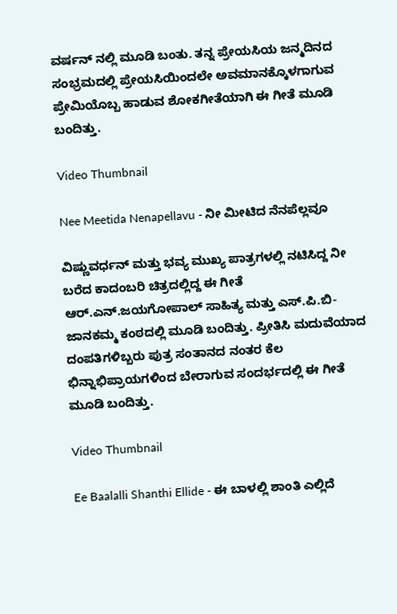ವರ್ಷನ್ ನಲ್ಲಿ ಮೂಡಿ ಬಂತು. ತನ್ನ ಪ್ರೇಯಸಿಯ ಜನ್ಮದಿನದ ಸಂಭ್ರಮದಲ್ಲಿ ಪ್ರೇಯಸಿಯಿಂದಲೇ ಅವಮಾನಕ್ಕೊಳಗಾಗುವ ಪ್ರೇಮಿಯೊಬ್ಬ ಹಾಡುವ ಶೋಕಗೀತೆಯಾಗಿ ಈ ಗೀತೆ ಮೂಡಿ ಬಂದಿತ್ತು.

Video Thumbnail

Nee Meetida Nenapellavu - ನೀ ಮೀಟಿದ ನೆನಪೆಲ್ಲವೂ

ವಿಷ್ಣುವರ್ಧನ್ ಮತ್ತು ಭವ್ಯ ಮುಖ್ಯ ಪಾತ್ರಗಳಲ್ಲಿ ನಟಿಸಿದ್ದ ನೀ ಬರೆದ ಕಾದಂಬರಿ ಚಿತ್ರದಲ್ಲಿದ್ದ ಈ ಗೀತೆ ಆರ್.ಎನ್.ಜಯಗೋಪಾಲ್ ಸಾಹಿತ್ಯ ಮತ್ತು ಎಸ್.ಪಿ.ಬಿ-ಜಾನಕಮ್ಮ ಕಂಠದಲ್ಲಿ ಮೂಡಿ ಬಂದಿತ್ತು. ಪ್ರೀತಿಸಿ ಮದುವೆಯಾದ ದಂಪತಿಗಳಿಬ್ಬರು ಪುತ್ರ ಸಂತಾನದ ನಂತರ ಕೆಲ ಭಿನ್ನಾಭಿಪ್ರಾಯಗಳಿಂದ ಬೇರಾಗುವ ಸಂದರ್ಭದಲ್ಲಿ ಈ ಗೀತೆ ಮೂಡಿ ಬಂದಿತ್ತು.

Video Thumbnail

Ee Baalalli Shanthi Ellide - ಈ ಬಾಳಲ್ಲಿ ಶಾಂತಿ ಎಲ್ಲಿದೆ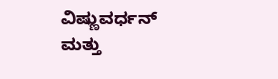ವಿಷ್ಣುವರ್ಧನ್ ಮತ್ತು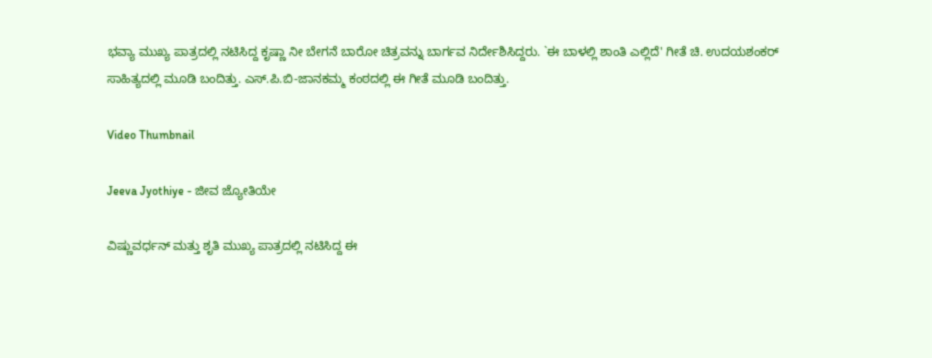ಭವ್ಯಾ ಮುಖ್ಯ ಪಾತ್ರದಲ್ಲಿ ನಟಿಸಿದ್ದ ಕೃಷ್ಣಾ ನೀ ಬೇಗನೆ ಬಾರೋ ಚಿತ್ರವನ್ನು ಬಾರ್ಗವ ನಿರ್ದೇಶಿಸಿದ್ದರು. `ಈ ಬಾಳಲ್ಲಿ ಶಾಂತಿ ಎಲ್ಲಿದೆ' ಗೀತೆ ಚಿ. ಉದಯಶಂಕರ್ ಸಾಹಿತ್ಯದಲ್ಲಿ ಮೂಡಿ ಬಂದಿತ್ತು. ಎಸ್.ಪಿ.ಬಿ-ಜಾನಕಮ್ಮ ಕಂಠದಲ್ಲಿ ಈ ಗೀತೆ ಮೂಡಿ ಬಂದಿತ್ತು.

Video Thumbnail

Jeeva Jyothiye - ಜೀವ ಜ್ಯೋತಿಯೇ

ವಿಷ್ಣುವರ್ಧನ್ ಮತ್ತು ಶೃತಿ ಮುಖ್ಯ ಪಾತ್ರದಲ್ಲಿ ನಟಿಸಿದ್ದ ಈ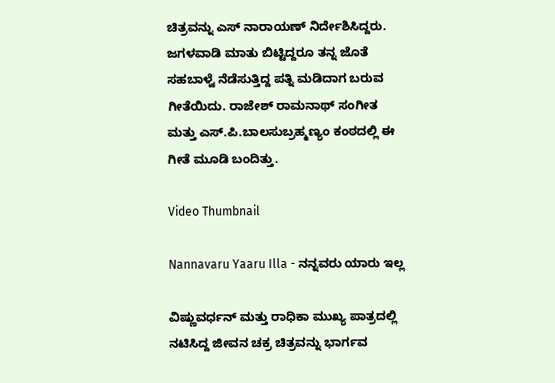ಚಿತ್ರವನ್ನು ಎಸ್ ನಾರಾಯಣ್ ನಿರ್ದೇಶಿಸಿದ್ದರು. ಜಗಳವಾಡಿ ಮಾತು ಬಿಟ್ಟಿದ್ದರೂ ತನ್ನ ಜೊತೆ ಸಹಬಾಳ್ವೆ ನೆಡೆಸುತ್ತಿದ್ದ ಪತ್ನಿ ಮಡಿದಾಗ ಬರುವ ಗೀತೆಯಿದು. ರಾಜೇಶ್ ರಾಮನಾಥ್ ಸಂಗೀತ ಮತ್ತು ಎಸ್.ಪಿ.ಬಾಲಸುಬ್ರಹ್ಮಣ್ಯಂ ಕಂಠದಲ್ಲಿ ಈ ಗೀತೆ ಮೂಡಿ ಬಂದಿತ್ತು.

Video Thumbnail

Nannavaru Yaaru Illa - ನನ್ನವರು ಯಾರು ಇಲ್ಲ

ವಿ‍ಷ್ಣುವರ್ಧನ್ ಮತ್ತು ರಾಧಿಕಾ ಮುಖ್ಯ ಪಾತ್ರದಲ್ಲಿ ನಟಿಸಿದ್ದ ಜೀವನ ಚಕ್ರ ಚಿತ್ರವನ್ನು ಭಾರ್ಗವ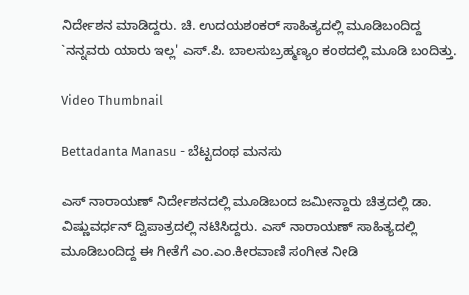ನಿರ್ದೇಶನ ಮಾಡಿದ್ದರು. ಚಿ. ಉದಯಶಂಕರ್ ಸಾಹಿತ್ಯದಲ್ಲಿ ಮೂಡಿಬಂದಿದ್ದ `ನನ್ನವರು ಯಾರು ಇಲ್ಲ' ಎಸ್.ಪಿ. ಬಾಲಸುಬ್ರಹ್ಮಣ್ಯಂ ಕಂಠದಲ್ಲಿ ಮೂಡಿ ಬಂದಿತ್ತು.

Video Thumbnail

Bettadanta Manasu - ಬೆಟ್ಟದಂಥ ಮನಸು

ಎಸ್ ನಾರಾಯಣ್ ನಿರ್ದೇಶನದಲ್ಲಿ ಮೂಡಿಬಂದ ಜಮೀನ್ದಾರು ಚಿತ್ರದಲ್ಲಿ ಡಾ. ವಿಷ್ಣುವರ್ಧನ್ ದ್ವಿಪಾತ್ರದಲ್ಲಿ ನಟಿಸಿದ್ದರು. ಎಸ್ ನಾರಾಯಣ್ ಸಾಹಿತ್ಯದಲ್ಲಿ ಮೂಡಿಬಂದಿದ್ದ ಈ ಗೀತೆಗೆ ಎಂ.ಎಂ.ಕೀರವಾಣಿ ಸಂಗೀತ ನೀಡಿ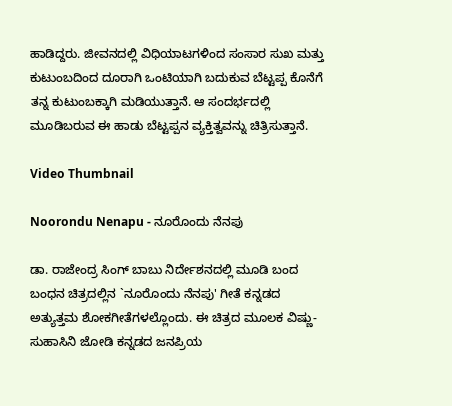ಹಾಡಿದ್ದರು. ಜೀವನದಲ್ಲಿ ವಿಧಿಯಾಟಗಳಿಂದ ಸಂಸಾರ ಸುಖ ಮತ್ತು ಕುಟುಂಬದಿಂದ ದೂರಾಗಿ ಒಂಟಿಯಾಗಿ ಬದುಕುವ ಬೆಟ್ಟಪ್ಪ ಕೊನೆಗೆ ತನ್ನ ಕುಟುಂಬಕ್ಕಾಗಿ ಮಡಿಯುತ್ತಾನೆ. ಆ ಸಂದರ್ಭದಲ್ಲಿ ಮೂಡಿಬರುವ ಈ ಹಾಡು ಬೆಟ್ಟಪ್ಪನ ವ್ಯಕ್ತಿತ್ವವನ್ನು ಚಿತ್ರಿಸುತ್ತಾನೆ.

Video Thumbnail

Noorondu Nenapu - ನೂರೊಂದು ನೆನಪು

ಡಾ. ರಾಜೇಂದ್ರ ಸಿಂಗ್ ಬಾಬು ನಿರ್ದೇಶನದಲ್ಲಿ ಮೂಡಿ ಬಂದ ಬಂಧನ ಚಿತ್ರದಲ್ಲಿನ `ನೂರೊಂದು ನೆನಪು' ಗೀತೆ ಕನ್ನಡದ ಅತ್ಯುತ್ತಮ ಶೋಕಗೀತೆಗಳಲ್ಲೊಂದು. ಈ ಚಿತ್ರದ ಮೂಲಕ ವಿಷ್ಣು-ಸುಹಾಸಿನಿ ಜೋಡಿ ಕನ್ನಡದ ಜನಪ್ರಿಯ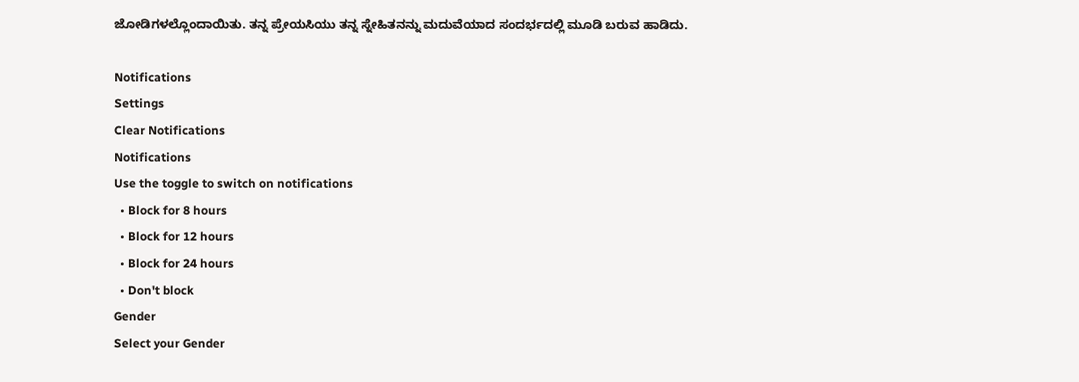ಜೋಡಿಗಳಲ್ಲೊಂದಾಯಿತು. ತನ್ನ ಪ್ರೇಯಸಿಯು ತನ್ನ ಸ್ನೇಹಿತನನ್ನು ಮದುವೆಯಾದ ಸಂದರ್ಭದಲ್ಲಿ ಮೂಡಿ ಬರುವ ಹಾಡಿದು.

Notifications
Settings
Clear Notifications
Notifications
Use the toggle to switch on notifications
  • Block for 8 hours
  • Block for 12 hours
  • Block for 24 hours
  • Don't block
Gender
Select your Gender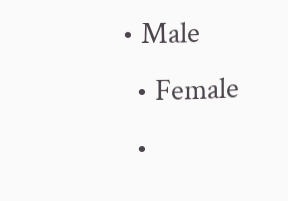• Male
  • Female
  •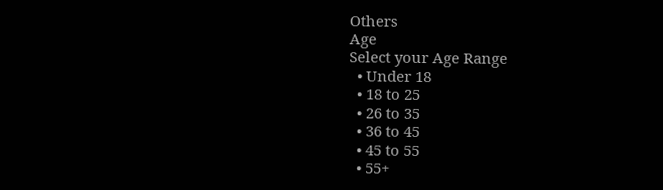Others
Age
Select your Age Range
  • Under 18
  • 18 to 25
  • 26 to 35
  • 36 to 45
  • 45 to 55
  • 55+